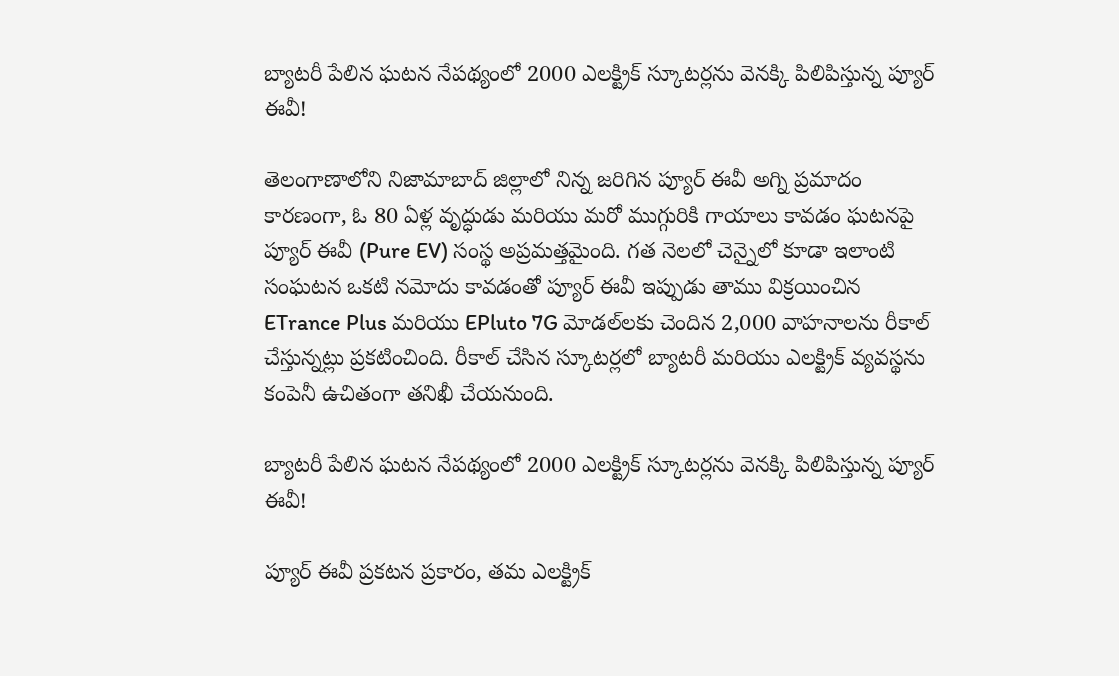బ్యాటరీ పేలిన ఘటన నేపథ్యంలో 2000 ఎలక్ట్రిక్ స్కూటర్లను వెనక్కి పిలిపిస్తున్న ప్యూర్ ఈవీ!

తెలంగాణాలోని నిజామాబాద్ జిల్లాలో నిన్న జరిగిన ప్యూర్ ఈవీ అగ్ని ప్రమాదం కారణంగా, ఓ 80 ఏళ్ల వృద్ధుడు మరియు మరో ముగ్గురికి గాయాలు కావడం ఘటనపై ప్యూర్ ఈవీ (Pure EV) సంస్థ అప్రమత్తమైంది. గత నెలలో చెన్నైలో కూడా ఇలాంటి సంఘటన ఒకటి నమోదు కావడంతో ప్యూర్ ఈవీ ఇప్పుడు తాము విక్రయించిన ETrance Plus మరియు EPluto 7G మోడల్‌లకు చెందిన 2,000 వాహనాలను రీకాల్ చేస్తున్నట్లు ప్రకటించింది. రీకాల్ చేసిన స్కూటర్లలో బ్యాటరీ మరియు ఎలక్ట్రిక్ వ్యవస్థను కంపెనీ ఉచితంగా తనిఖీ చేయనుంది.

బ్యాటరీ పేలిన ఘటన నేపథ్యంలో 2000 ఎలక్ట్రిక్ స్కూటర్లను వెనక్కి పిలిపిస్తున్న ప్యూర్ ఈవీ!

ప్యూర్ ఈవీ ప్రకటన ప్రకారం, తమ ఎలక్ట్రిక్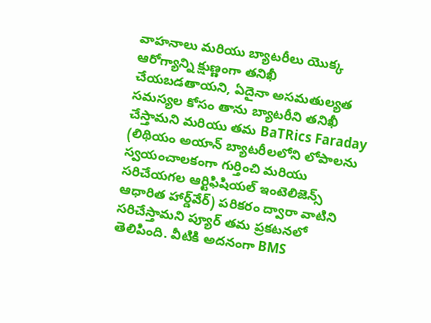వాహనాలు మరియు బ్యాటరీలు యొక్క ఆరోగ్యాన్ని క్షుణ్ణంగా తనిఖీ చేయబడతాయని, ఏదైనా అసమతుల్యత సమస్యల కోసం తాను బ్యాటరీని తనిఖీ చేస్తామని మరియు తమ BaTRics Faraday (లిథియం అయాన్ బ్యాటరీలలోని లోపాలను స్వయంచాలకంగా గుర్తించి మరియు సరిచేయగల ఆర్టిఫిషియల్ ఇంటెలిజెన్స్ ఆధారిత హార్డ్‌వేర్) పరికరం ద్వారా వాటిని సరిచేస్తామని ప్యూర్ తమ ప్రకటనలో తెలిపింది. వీటికి అదనంగా BMS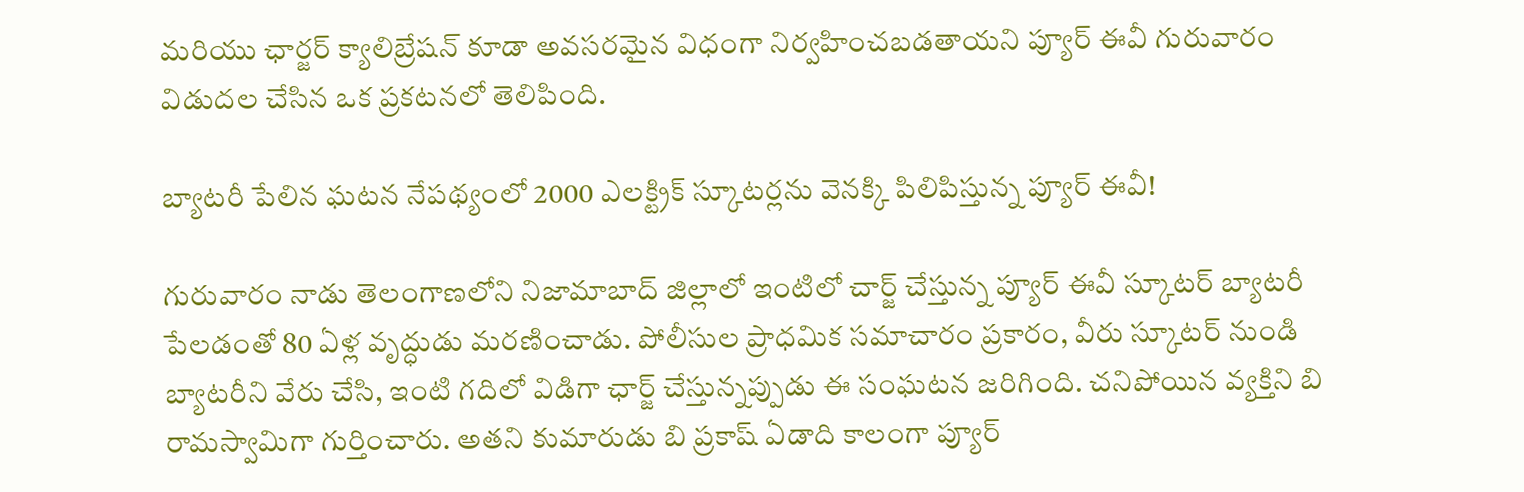మరియు ఛార్జర్ క్యాలిబ్రేషన్ కూడా అవసరమైన విధంగా నిర్వహించబడతాయని ప్యూర్ ఈవీ గురువారం విడుదల చేసిన ఒక ప్రకటనలో తెలిపింది.

బ్యాటరీ పేలిన ఘటన నేపథ్యంలో 2000 ఎలక్ట్రిక్ స్కూటర్లను వెనక్కి పిలిపిస్తున్న ప్యూర్ ఈవీ!

గురువారం నాడు తెలంగాణలోని నిజామాబాద్ జిల్లాలో ఇంటిలో చార్జ్ చేస్తున్న ప్యూర్ ఈవీ స్కూటర్ బ్యాటరీ పేలడంతో 80 ఏళ్ల వృద్ధుడు మరణించాడు. పోలీసుల ప్రాధమిక సమాచారం ప్రకారం, వీరు స్కూటర్ నుండి బ్యాటరీని వేరు చేసి, ఇంటి గదిలో విడిగా ఛార్జ్ చేస్తున్నప్పుడు ఈ సంఘటన జరిగింది. చనిపోయిన వ్యక్తిని బి రామస్వామిగా గుర్తించారు. అతని కుమారుడు బి ప్రకాష్ ఏడాది కాలంగా ప్యూర్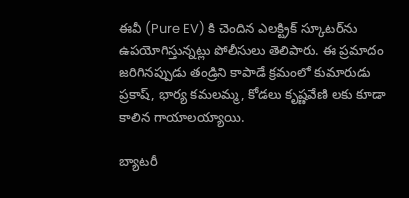ఈవీ (Pure EV) కి చెందిన ఎలక్ట్రిక్ స్కూటర్‌ను ఉపయోగిస్తున్నట్లు పోలీసులు తెలిపారు. ఈ ప్రమాదం జరిగినప్పుడు తండ్రిని కాపాడే క్రమంలో కుమారుడు ప్రకాష్, భార్య కమలమ్మ, కోడలు కృష్ణవేణి లకు కూడా కాలిన గాయాలయ్యాయి.

బ్యాటరీ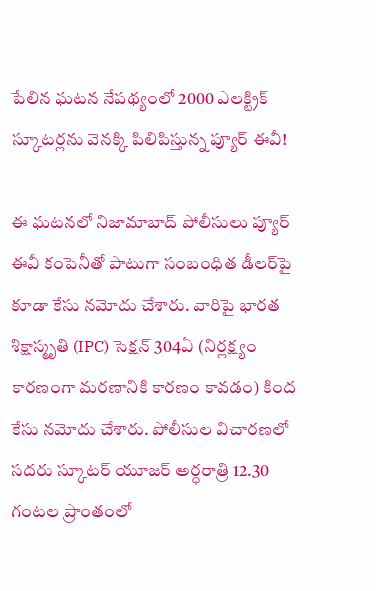పేలిన ఘటన నేపథ్యంలో 2000 ఎలక్ట్రిక్ స్కూటర్లను వెనక్కి పిలిపిస్తున్న ప్యూర్ ఈవీ!

ఈ ఘటనలో నిజామాబాద్ పోలీసులు ప్యూర్ ఈవీ కంపెనీతో పాటుగా సంబంధిత డీలర్‌పై కూడా కేసు నమోదు చేశారు. వారిపై భారత శిక్షాస్మృతి (IPC) సెక్షన్ 304ఏ (నిర్లక్ష్యం కారణంగా మరణానికి కారణం కావడం) కింద కేసు నమోదు చేశారు. పోలీసుల విచారణలో సదరు స్కూటర్ యూజర్ అర్ధరాత్రి 12.30 గంటల ప్రాంతంలో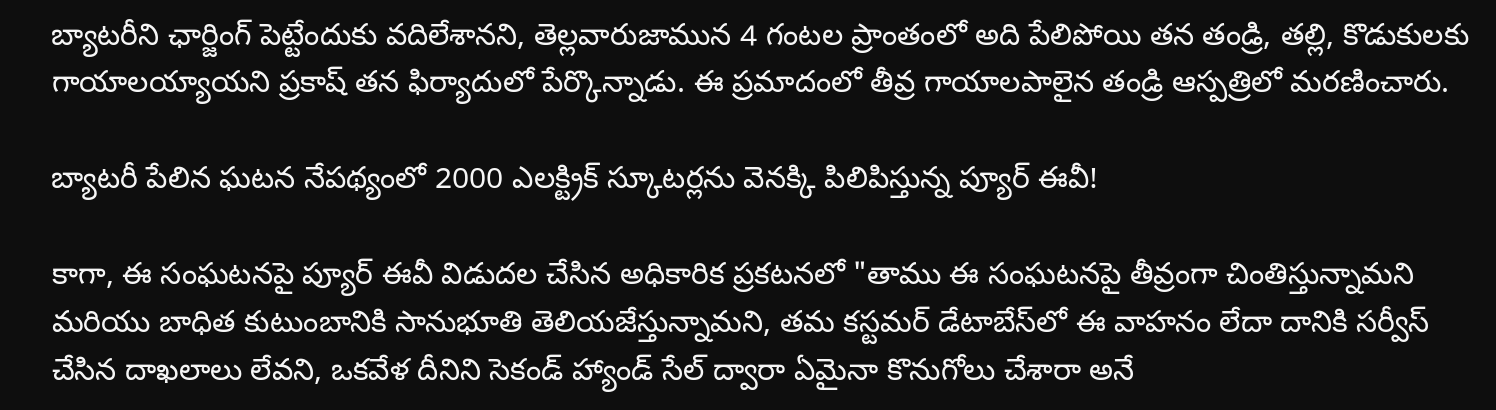బ్యాటరీని ఛార్జింగ్ పెట్టేందుకు వదిలేశానని, తెల్లవారుజామున 4 గంటల ప్రాంతంలో అది పేలిపోయి తన తండ్రి, తల్లి, కొడుకులకు గాయాలయ్యాయని ప్రకాష్ తన ఫిర్యాదులో పేర్కొన్నాడు. ఈ ప్రమాదంలో తీవ్ర గాయాలపాలైన తండ్రి ఆస్పత్రిలో మరణించారు.

బ్యాటరీ పేలిన ఘటన నేపథ్యంలో 2000 ఎలక్ట్రిక్ స్కూటర్లను వెనక్కి పిలిపిస్తున్న ప్యూర్ ఈవీ!

కాగా, ఈ సంఘటనపై ప్యూర్ ఈవీ విడుదల చేసిన అధికారిక ప్రకటనలో "తాము ఈ సంఘటనపై తీవ్రంగా చింతిస్తున్నామని మరియు బాధిత కుటుంబానికి సానుభూతి తెలియజేస్తున్నామని, తమ కస్టమర్ డేటాబేస్‌లో ఈ వాహనం లేదా దానికి సర్వీస్ చేసిన దాఖలాలు లేవని, ఒకవేళ దీనిని సెకండ్ హ్యాండ్ సేల్ ద్వారా ఏమైనా కొనుగోలు చేశారా అనే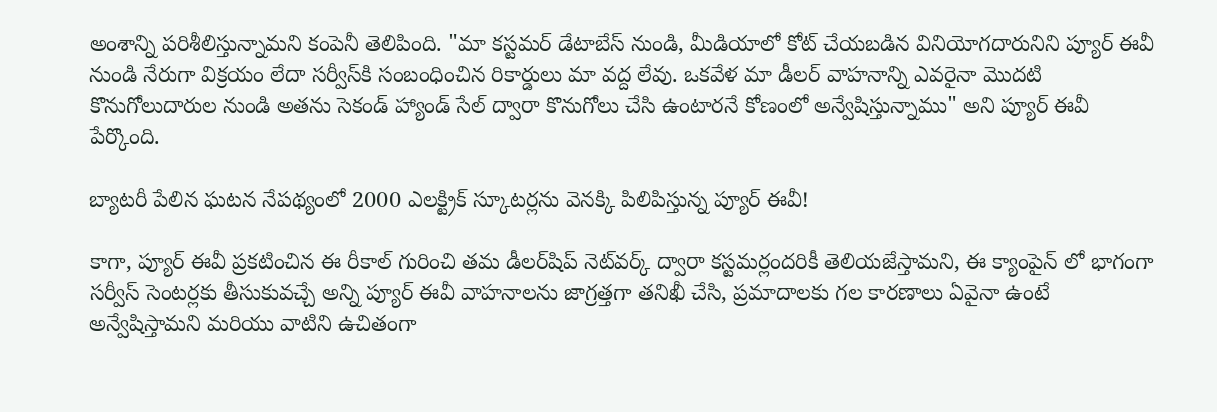అంశాన్ని పరిశీలిస్తున్నామని కంపెనీ తెలిపింది. "మా కస్టమర్ డేటాబేస్ నుండి, మీడియాలో కోట్ చేయబడిన వినియోగదారునిని ప్యూర్ ఈవీ నుండి నేరుగా విక్రయం లేదా సర్వీస్‌కి సంబంధించిన రికార్డులు మా వద్ద లేవు. ఒకవేళ మా డీలర్ వాహనాన్ని ఎవరైనా మొదటి కొనుగోలుదారుల నుండి అతను సెకండ్ హ్యాండ్ సేల్ ద్వారా కొనుగోలు చేసి ఉంటారనే కోణంలో అన్వేషిస్తున్నాము" అని ప్యూర్ ఈవీ పేర్కొంది.

బ్యాటరీ పేలిన ఘటన నేపథ్యంలో 2000 ఎలక్ట్రిక్ స్కూటర్లను వెనక్కి పిలిపిస్తున్న ప్యూర్ ఈవీ!

కాగా, ప్యూర్ ఈవీ ప్రకటించిన ఈ రీకాల్ గురించి తమ డీలర్‌షిప్ నెట్‌వర్క్ ద్వారా కస్టమర్లందరికీ తెలియజేస్తామని, ఈ క్యాంపైన్ లో భాగంగా సర్వీస్ సెంటర్లకు తీసుకువచ్చే అన్ని ప్యూర్ ఈవీ వాహనాలను జాగ్రత్తగా తనిఖీ చేసి, ప్రమాదాలకు గల కారణాలు ఏవైనా ఉంటే అన్వేషిస్తామని మరియు వాటిని ఉచితంగా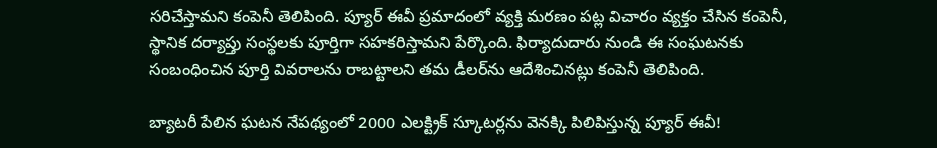సరిచేస్తామని కంపెనీ తెలిపింది. ప్యూర్ ఈవీ ప్రమాదంలో వ్యక్తి మరణం పట్ల విచారం వ్యక్తం చేసిన కంపెనీ, స్థానిక దర్యాప్తు సంస్థలకు పూర్తిగా సహకరిస్తామని పేర్కొంది. ఫిర్యాదుదారు నుండి ఈ సంఘటనకు సంబంధించిన పూర్తి వివరాలను రాబట్టాలని తమ డీలర్‌ను ఆదేశించినట్లు కంపెనీ తెలిపింది.

బ్యాటరీ పేలిన ఘటన నేపథ్యంలో 2000 ఎలక్ట్రిక్ స్కూటర్లను వెనక్కి పిలిపిస్తున్న ప్యూర్ ఈవీ!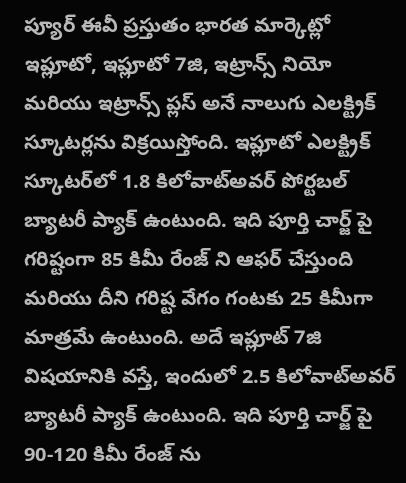ప్యూర్ ఈవీ ప్రస్తుతం భారత మార్కెట్లో ఇప్లూటో, ఇప్లూటో 7జి, ఇట్రాన్స్ నియో మరియు ఇట్రాన్స్ ప్లస్ అనే నాలుగు ఎలక్ట్రిక్ స్కూటర్లను విక్రయిస్తోంది. ఇప్లూటో ఎలక్ట్రిక్ స్కూటర్‌లో 1.8 కిలోవాట్అవర్ పోర్టబల్ బ్యాటరీ ప్యాక్ ఉంటుంది. ఇది పూర్తి చార్జ్ పై గరిష్టంగా 85 కిమీ రేంజ్ ని ఆఫర్ చేస్తుంది మరియు దీని గరిష్ట వేగం గంటకు 25 కిమీగా మాత్రమే ఉంటుంది. అదే ఇప్లూట్ 7జి విషయానికి వస్తే, ఇందులో 2.5 కిలోవాట్అవర్ బ్యాటరీ ప్యాక్ ఉంటుంది. ఇది పూర్తి చార్జ్ పై 90-120 కిమీ రేంజ్ ను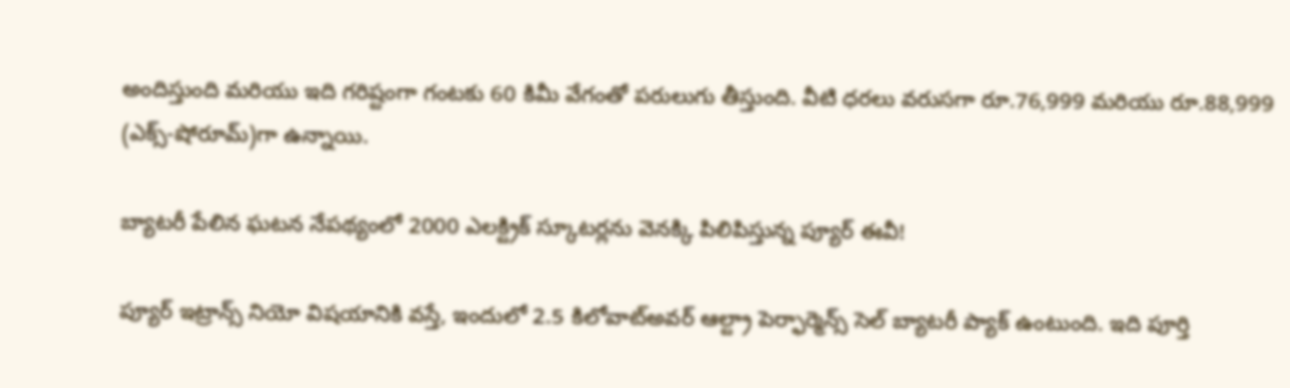అందిస్తుంది మరియు ఇది గరిష్టంగా గంటకు 60 కిమీ వేగంతో పరులుగు తీస్తుంది. వీటి ధరలు వరుసగా రూ.76,999 మరియు రూ.88,999 (ఎక్స్-షోరూమ్)గా ఉన్నాయి.

బ్యాటరీ పేలిన ఘటన నేపథ్యంలో 2000 ఎలక్ట్రిక్ స్కూటర్లను వెనక్కి పిలిపిస్తున్న ప్యూర్ ఈవీ!

ప్యూర్ ఇట్రాన్స్ నియో విషయానికి వస్తే, ఇందులో 2.5 కిలోవాట్అవర్ ఆల్ట్రా పెర్ఫార్మెన్స్ సెల్ బ్యాటరీ ప్యాక్ ఉంటుంది. ఇది పూర్తి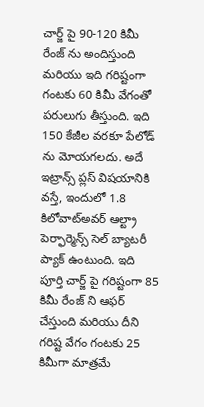చార్జ్ పై 90-120 కిమీ రేంజ్ ను అందిస్తుంది మరియు ఇది గరిష్టంగా గంటకు 60 కిమీ వేగంతో పరులుగు తీస్తుంది. ఇది 150 కేజీల వరకూ పేలోడ్ ను మోయగలదు. అదే ఇట్రాన్స్ ప్లస్ విషయానికి వస్తే, ఇందులో 1.8 కిలోవాట్అవర్ ఆల్ట్రా పెర్ఫార్మెన్స్ సెల్ బ్యాటరీ ప్యాక్ ఉంటుంది. ఇది పూర్తి చార్జ్ పై గరిష్టంగా 85 కిమీ రేంజ్ ని ఆఫర్ చేస్తుంది మరియు దీని గరిష్ట వేగం గంటకు 25 కిమీగా మాత్రమే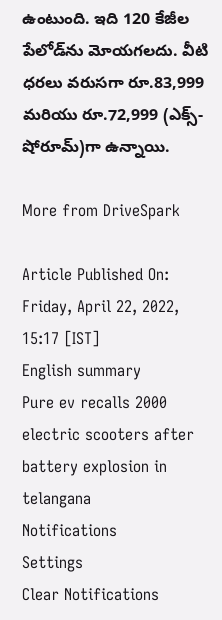ఉంటుంది. ఇది 120 కేజీల పేలోడ్‌ను మోయగలదు. వీటి ధరలు వరుసగా రూ.83,999 మరియు రూ.72,999 (ఎక్స్-షోరూమ్)గా ఉన్నాయి.

More from DriveSpark

Article Published On: Friday, April 22, 2022, 15:17 [IST]
English summary
Pure ev recalls 2000 electric scooters after battery explosion in telangana
Notifications
Settings
Clear Notifications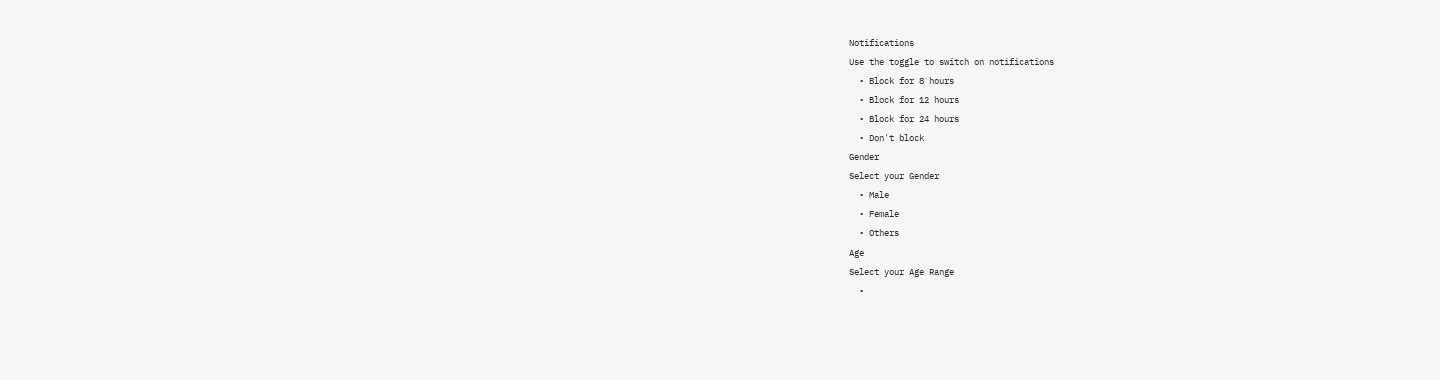Notifications
Use the toggle to switch on notifications
  • Block for 8 hours
  • Block for 12 hours
  • Block for 24 hours
  • Don't block
Gender
Select your Gender
  • Male
  • Female
  • Others
Age
Select your Age Range
  •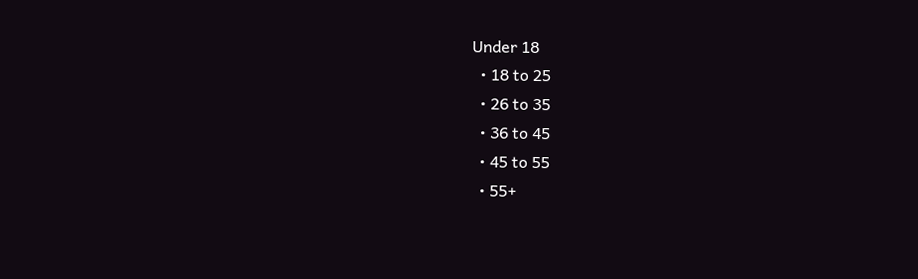Under 18
  • 18 to 25
  • 26 to 35
  • 36 to 45
  • 45 to 55
  • 55+